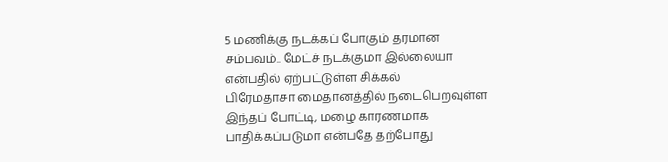5 மணிக்கு நடக்கப் போகும் தரமான சம்பவம்.. மேட்ச் நடக்குமா இல்லையா என்பதில் ஏற்பட்டுள்ள சிக்கல்
பிரேமதாசா மைதானத்தில் நடைபெறவுள்ள இந்தப் போட்டி, மழை காரணமாக பாதிக்கப்படுமா என்பதே தற்போது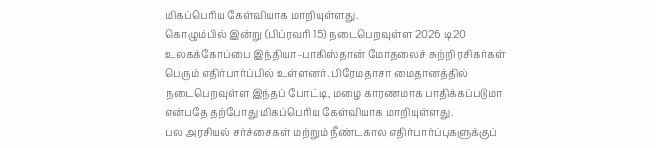மிகப்பெரிய கேள்வியாக மாறியுள்ளது.
கொழும்பில் இன்று (பிப்ரவரி 15) நடைபெறவுள்ள 2026 டி20 உலகக்கோப்பை இந்தியா–பாகிஸ்தான் மோதலைச் சுற்றி ரசிகர்கள் பெரும் எதிர்பார்ப்பில் உள்ளனர். பிரேமதாசா மைதானத்தில் நடைபெறவுள்ள இந்தப் போட்டி, மழை காரணமாக பாதிக்கப்படுமா என்பதே தற்போது மிகப்பெரிய கேள்வியாக மாறியுள்ளது.
பல அரசியல் சர்ச்சைகள் மற்றும் நீண்டகால எதிர்பார்ப்புகளுக்குப்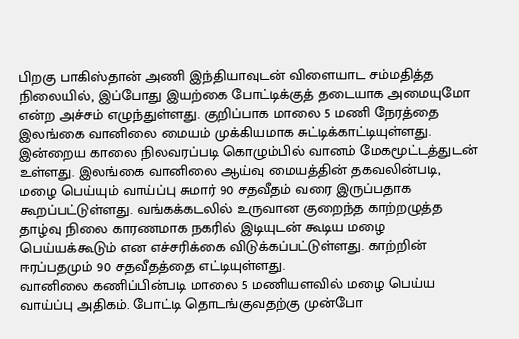பிறகு பாகிஸ்தான் அணி இந்தியாவுடன் விளையாட சம்மதித்த நிலையில், இப்போது இயற்கை போட்டிக்குத் தடையாக அமையுமோ என்ற அச்சம் எழுந்துள்ளது. குறிப்பாக மாலை 5 மணி நேரத்தை இலங்கை வானிலை மையம் முக்கியமாக சுட்டிக்காட்டியுள்ளது.
இன்றைய காலை நிலவரப்படி கொழும்பில் வானம் மேகமூட்டத்துடன் உள்ளது. இலங்கை வானிலை ஆய்வு மையத்தின் தகவலின்படி, மழை பெய்யும் வாய்ப்பு சுமார் 90 சதவீதம் வரை இருப்பதாக கூறப்பட்டுள்ளது. வங்கக்கடலில் உருவான குறைந்த காற்றழுத்த தாழ்வு நிலை காரணமாக நகரில் இடியுடன் கூடிய மழை பெய்யக்கூடும் என எச்சரிக்கை விடுக்கப்பட்டுள்ளது. காற்றின் ஈரப்பதமும் 90 சதவீதத்தை எட்டியுள்ளது.
வானிலை கணிப்பின்படி மாலை 5 மணியளவில் மழை பெய்ய வாய்ப்பு அதிகம். போட்டி தொடங்குவதற்கு முன்போ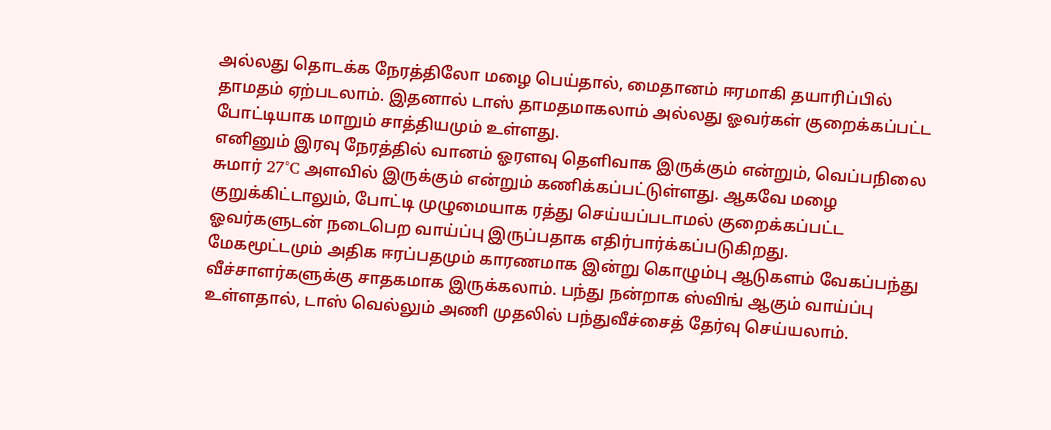அல்லது தொடக்க நேரத்திலோ மழை பெய்தால், மைதானம் ஈரமாகி தயாரிப்பில் தாமதம் ஏற்படலாம். இதனால் டாஸ் தாமதமாகலாம் அல்லது ஓவர்கள் குறைக்கப்பட்ட போட்டியாக மாறும் சாத்தியமும் உள்ளது.
எனினும் இரவு நேரத்தில் வானம் ஓரளவு தெளிவாக இருக்கும் என்றும், வெப்பநிலை சுமார் 27°C அளவில் இருக்கும் என்றும் கணிக்கப்பட்டுள்ளது. ஆகவே மழை குறுக்கிட்டாலும், போட்டி முழுமையாக ரத்து செய்யப்படாமல் குறைக்கப்பட்ட ஓவர்களுடன் நடைபெற வாய்ப்பு இருப்பதாக எதிர்பார்க்கப்படுகிறது.
மேகமூட்டமும் அதிக ஈரப்பதமும் காரணமாக இன்று கொழும்பு ஆடுகளம் வேகப்பந்து வீச்சாளர்களுக்கு சாதகமாக இருக்கலாம். பந்து நன்றாக ஸ்விங் ஆகும் வாய்ப்பு உள்ளதால், டாஸ் வெல்லும் அணி முதலில் பந்துவீச்சைத் தேர்வு செய்யலாம்.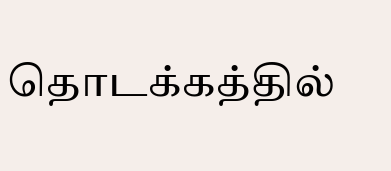தொடக்கத்தில்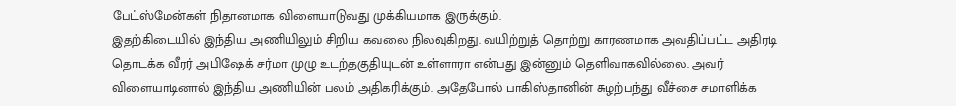பேட்ஸ்மேன்கள் நிதானமாக விளையாடுவது முக்கியமாக இருக்கும்.
இதற்கிடையில் இந்திய அணியிலும் சிறிய கவலை நிலவுகிறது. வயிற்றுத் தொற்று காரணமாக அவதிப்பட்ட அதிரடி தொடக்க வீரர் அபிஷேக் சர்மா முழு உடற்தகுதியுடன் உள்ளாரா என்பது இன்னும் தெளிவாகவில்லை. அவர் விளையாடினால் இந்திய அணியின் பலம் அதிகரிக்கும். அதேபோல் பாகிஸ்தானின் சுழற்பந்து வீச்சை சமாளிக்க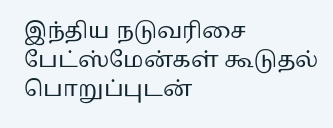இந்திய நடுவரிசை பேட்ஸ்மேன்கள் கூடுதல் பொறுப்புடன்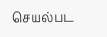செயல்பட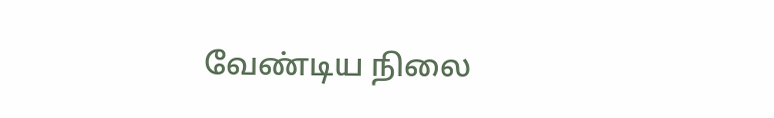வேண்டிய நிலை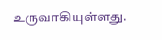உருவாகியுள்ளது.